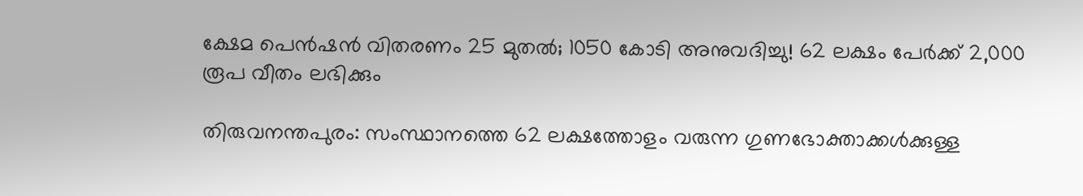ക്ഷേമ പെൻഷൻ വിതരണം 25 മുതൽ; 1050 കോടി അനുവദിച്ചു! 62 ലക്ഷം പേർക്ക് 2,000 രൂപ വീതം ലഭിക്കും

തിരുവനന്തപുരം: സംസ്ഥാനത്തെ 62 ലക്ഷത്തോളം വരുന്ന ഗുണഭോക്താക്കൾക്കുള്ള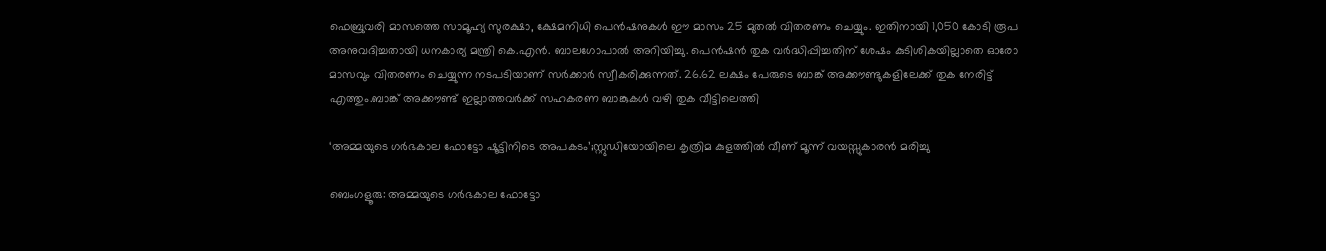ഫെബ്രുവരി മാസത്തെ സാമൂഹ്യ സുരക്ഷാ, ക്ഷേമനിധി പെൻഷനുകൾ ഈ മാസം 25 മുതൽ വിതരണം ചെയ്യും. ഇതിനായി 1,050 കോടി രൂപ അനുവദിച്ചതായി ധനകാര്യ മന്ത്രി കെ.എൻ. ബാലഗോപാൽ അറിയിച്ചു. പെൻഷൻ തുക വർദ്ധിപ്പിച്ചതിന് ശേഷം കുടിശികയില്ലാതെ ഓരോ മാസവും വിതരണം ചെയ്യുന്ന നടപടിയാണ് സർക്കാർ സ്വീകരിക്കുന്നത്. 26.62 ലക്ഷം പേരുടെ ബാങ്ക് അക്കൗണ്ടുകളിലേക്ക് തുക നേരിട്ട് എത്തും.ബാങ്ക് അക്കൗണ്ട് ഇല്ലാത്തവർക്ക് സഹകരണ ബാങ്കുകൾ വഴി തുക വീട്ടിലെത്തി

‘അമ്മയുടെ ഗർഭകാല ഫോട്ടോ ഷൂട്ടിനിടെ അപകടം’;സ്റ്റുഡിയോയിലെ കൃത്രിമ കുളത്തിൽ വീണ് മൂന്ന് വയസ്സുകാരൻ മരിച്ചു

ബെംഗളൂരു: അമ്മയുടെ ഗർഭകാല ഫോട്ടോ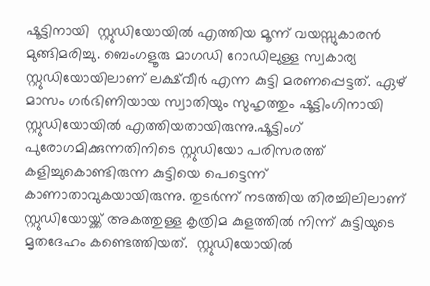ഷൂട്ടിനായി  സ്റ്റുഡിയോയിൽ എത്തിയ മൂന്ന് വയസ്സുകാരൻ മുങ്ങിമരിച്ചു. ബെംഗളൂരു മാഗഡി റോഡിലുള്ള സ്വകാര്യ സ്റ്റുഡിയോയിലാണ് ലക്ഷ്‌വീർ എന്ന കുട്ടി മരണപ്പെട്ടത്. ഏഴ് മാസം ഗർഭിണിയായ സ്വാതിയും സുഹൃത്തും ഷൂട്ടിംഗിനായി സ്റ്റുഡിയോയിൽ എത്തിയതായിരുന്നു.ഷൂട്ടിംഗ് പുരോഗമിക്കുന്നതിനിടെ സ്റ്റുഡിയോ പരിസരത്ത് കളിച്ചുകൊണ്ടിരുന്ന കുട്ടിയെ പെട്ടെന്ന് കാണാതാവുകയായിരുന്നു. തുടർന്ന് നടത്തിയ തിരച്ചിലിലാണ് സ്റ്റുഡിയോയ്ക്ക് അകത്തുള്ള കൃത്രിമ കുളത്തിൽ നിന്ന് കുട്ടിയുടെ മൃതദേഹം കണ്ടെത്തിയത്.  സ്റ്റുഡിയോയിൽ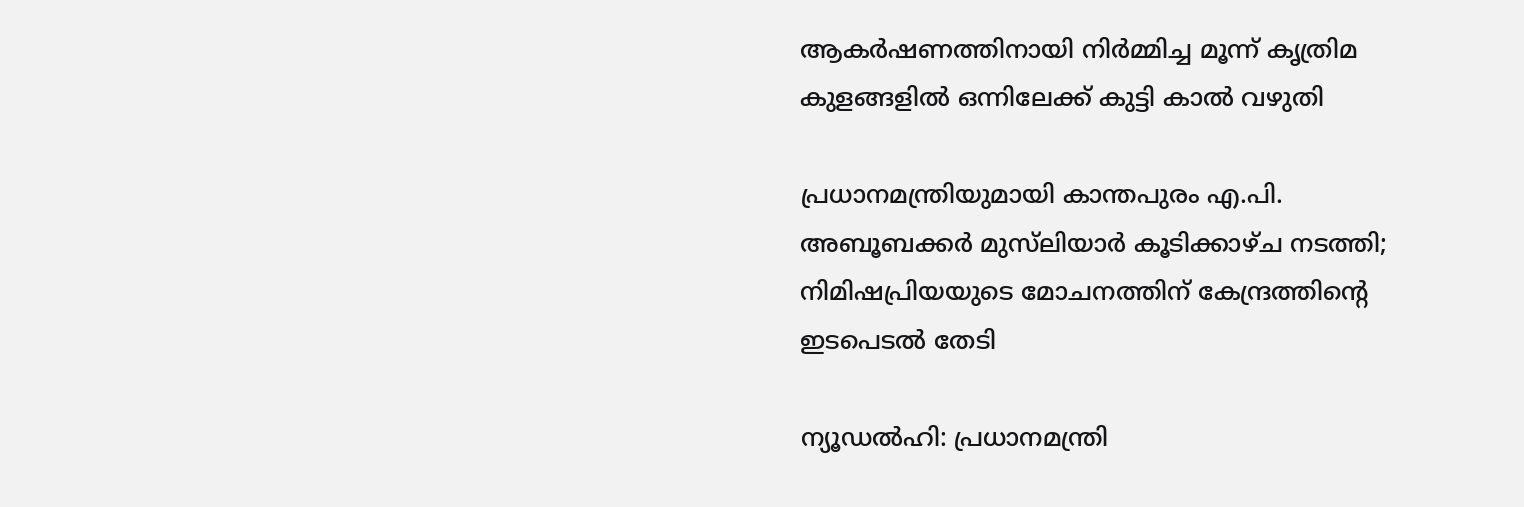ആകർഷണത്തിനായി നിർമ്മിച്ച മൂന്ന് കൃത്രിമ കുളങ്ങളിൽ ഒന്നിലേക്ക് കുട്ടി കാൽ വഴുതി

പ്രധാനമന്ത്രിയുമായി കാന്തപുരം എ.പി. അബൂബക്കർ മുസ്‌ലിയാർ കൂടിക്കാഴ്ച നടത്തി; നിമിഷപ്രിയയുടെ മോചനത്തിന് കേന്ദ്രത്തിന്റെ ഇടപെടൽ തേടി

ന്യൂഡൽഹി: പ്രധാനമന്ത്രി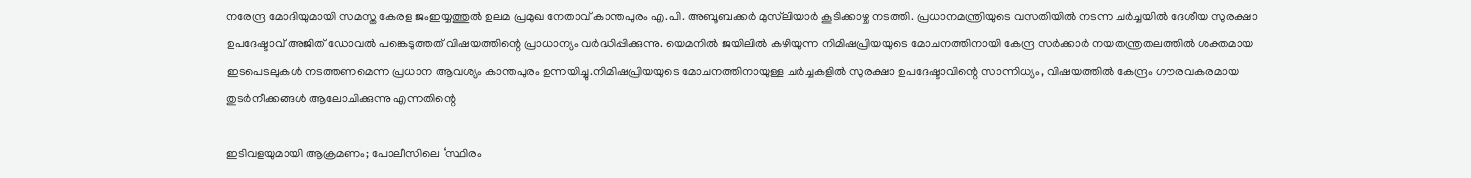നരേന്ദ്ര മോദിയുമായി സമസ്ത കേരള ജംഇയ്യത്തുൽ ഉലമ പ്രമുഖ നേതാവ് കാന്തപുരം എ.പി. അബൂബക്കർ മുസ്‌ലിയാർ കൂടിക്കാഴ്ച നടത്തി. പ്രധാനമന്ത്രിയുടെ വസതിയിൽ നടന്ന ചർച്ചയിൽ ദേശീയ സുരക്ഷാ ഉപദേഷ്ടാവ് അജിത് ഡോവൽ പങ്കെടുത്തത് വിഷയത്തിന്റെ പ്രാധാന്യം വർദ്ധിപ്പിക്കുന്നു. യെമനിൽ ജയിലിൽ കഴിയുന്ന നിമിഷപ്രിയയുടെ മോചനത്തിനായി കേന്ദ്ര സർക്കാർ നയതന്ത്രതലത്തിൽ ശക്തമായ ഇടപെടലുകൾ നടത്തണമെന്ന പ്രധാന ആവശ്യം കാന്തപുരം ഉന്നയിച്ചു.നിമിഷപ്രിയയുടെ മോചനത്തിനായുള്ള ചർച്ചകളിൽ സുരക്ഷാ ഉപദേഷ്ടാവിന്റെ സാന്നിധ്യം, വിഷയത്തിൽ കേന്ദ്രം ഗൗരവകരമായ തുടർനീക്കങ്ങൾ ആലോചിക്കുന്നു എന്നതിന്റെ

ഇടിവളയുമായി ആക്രമണം; പോലീസിലെ ‘സ്ഥിരം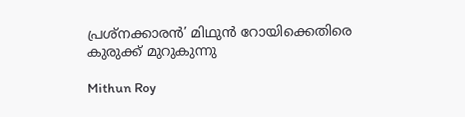പ്രശ്നക്കാരൻ’ മിഥുൻ റോയിക്കെതിരെ കുരുക്ക് മുറുകുന്നു

Mithun Roy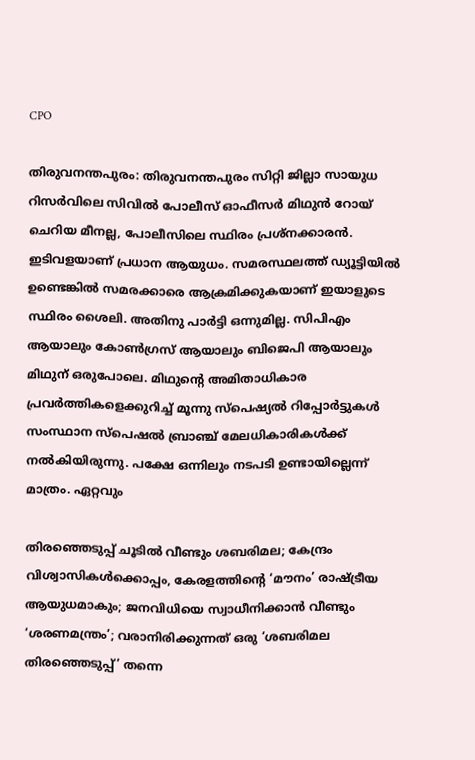CPO

തിരുവനന്തപുരം: തിരുവനന്തപുരം സിറ്റി ജില്ലാ സായുധ റിസർവിലെ സിവിൽ പോലീസ് ഓഫീസർ മിഥുൻ റോയ് ചെറിയ മീനല്ല, പോലീസിലെ സ്ഥിരം പ്രശ്നക്കാരൻ. ഇടിവളയാണ് പ്രധാന ആയുധം. സമരസ്ഥലത്ത് ഡ്യൂട്ടിയിൽ ഉണ്ടെങ്കിൽ സമരക്കാരെ ആക്രമിക്കുകയാണ് ഇയാളുടെ സ്ഥിരം ശൈലി. അതിനു പാർട്ടി ഒന്നുമില്ല. സിപിഎം ആയാലും കോൺഗ്രസ് ആയാലും ബിജെപി ആയാലും മിഥുന് ഒരുപോലെ. മിഥുന്റെ അമിതാധികാര പ്രവർത്തികളെക്കുറിച്ച് മൂന്നു സ്പെഷ്യൽ റിപ്പോർട്ടുകൾ സംസ്ഥാന സ്പെഷൽ ബ്രാഞ്ച് മേലധികാരികൾക്ക് നൽകിയിരുന്നു. പക്ഷേ ഒന്നിലും നടപടി ഉണ്ടായില്ലെന്ന് മാത്രം. ഏറ്റവും

തിരഞ്ഞെടുപ്പ് ചൂടില്‍ വീണ്ടും ശബരിമല; കേന്ദ്രം വിശ്വാസികള്‍ക്കൊപ്പം, കേരളത്തിന്റെ ‘മൗനം’ രാഷ്ട്രീയ ആയുധമാകും; ജനവിധിയെ സ്വാധീനിക്കാന്‍ വീണ്ടും ‘ശരണമന്ത്രം’; വരാനിരിക്കുന്നത് ഒരു ‘ശബരിമല തിരഞ്ഞെടുപ്പ്’ തന്നെ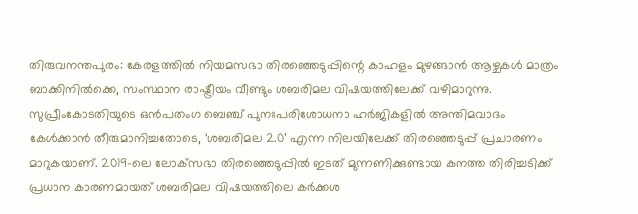തിരുവനന്തപുരം: കേരളത്തില്‍ നിയമസഭാ തിരഞ്ഞെടുപ്പിന്റെ കാഹളം മുഴങ്ങാന്‍ ആഴ്ചകള്‍ മാത്രം ബാക്കിനില്‍ക്കെ, സംസ്ഥാന രാഷ്ട്രീയം വീണ്ടും ശബരിമല വിഷയത്തിലേക്ക് വഴിമാറുന്നു. സുപ്രീംകോടതിയുടെ ഒന്‍പതംഗ ബെഞ്ച് പുനഃപരിശോധനാ ഹര്‍ജികളില്‍ അന്തിമവാദം കേള്‍ക്കാന്‍ തീരുമാനിച്ചതോടെ, ‘ശബരിമല 2.0’ എന്ന നിലയിലേക്ക് തിരഞ്ഞെടുപ്പ് പ്രചാരണം മാറുകയാണ്. 2019-ലെ ലോക്‌സഭാ തിരഞ്ഞെടുപ്പില്‍ ഇടത് മുന്നണിക്കുണ്ടായ കനത്ത തിരിച്ചടിക്ക് പ്രധാന കാരണമായത് ശബരിമല വിഷയത്തിലെ കര്‍ക്കശ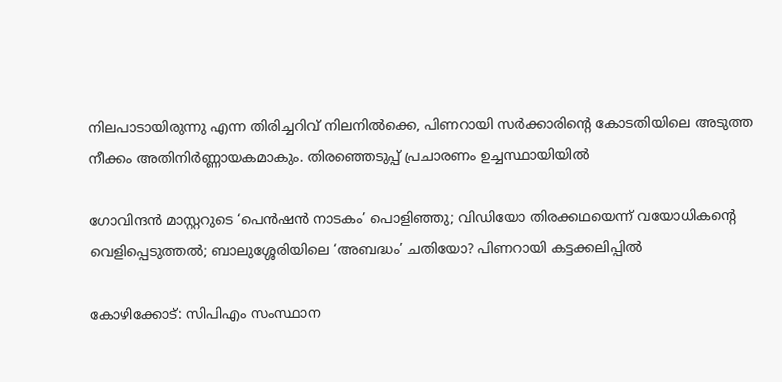നിലപാടായിരുന്നു എന്ന തിരിച്ചറിവ് നിലനില്‍ക്കെ, പിണറായി സര്‍ക്കാരിന്റെ കോടതിയിലെ അടുത്ത നീക്കം അതിനിര്‍ണ്ണായകമാകും. തിരഞ്ഞെടുപ്പ് പ്രചാരണം ഉച്ചസ്ഥായിയില്‍

ഗോവിന്ദന്‍ മാസ്റ്ററുടെ ‘പെന്‍ഷന്‍ നാടകം’ പൊളിഞ്ഞു; വിഡിയോ തിരക്കഥയെന്ന് വയോധികന്റെ വെളിപ്പെടുത്തല്‍; ബാലുശ്ശേരിയിലെ ‘അബദ്ധം’ ചതിയോ? പിണറായി കട്ടക്കലിപ്പില്‍

കോഴിക്കോട്: സിപിഎം സംസ്ഥാന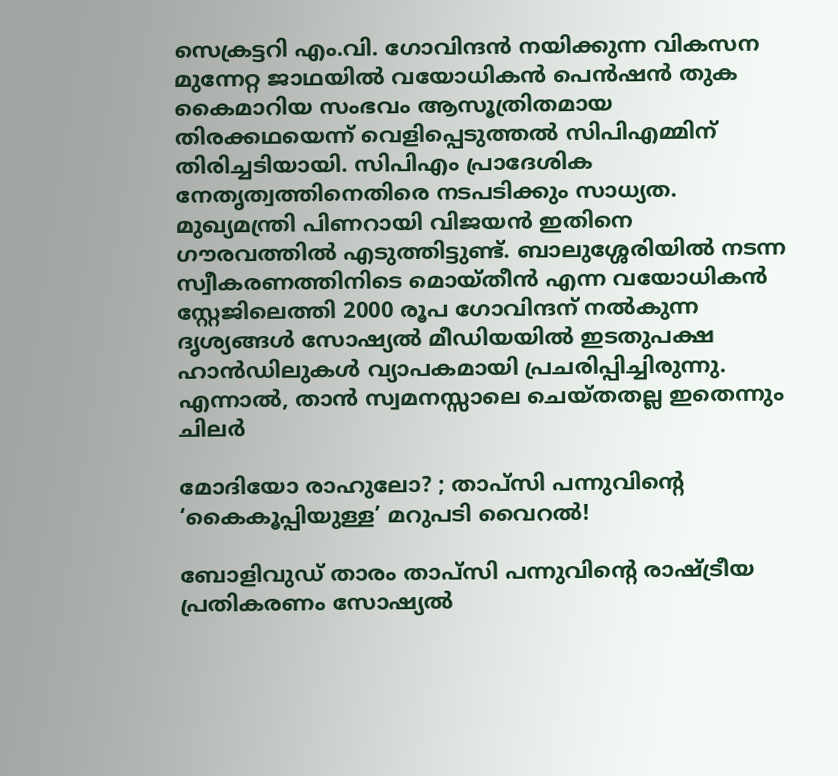സെക്രട്ടറി എം.വി. ഗോവിന്ദന്‍ നയിക്കുന്ന വികസന മുന്നേറ്റ ജാഥയില്‍ വയോധികന്‍ പെന്‍ഷന്‍ തുക കൈമാറിയ സംഭവം ആസൂത്രിതമായ തിരക്കഥയെന്ന് വെളിപ്പെടുത്തല്‍ സിപിഎമ്മിന് തിരിച്ചടിയായി. സിപിഎം പ്രാദേശിക നേതൃത്വത്തിനെതിരെ നടപടിക്കും സാധ്യത. മുഖ്യമന്ത്രി പിണറായി വിജയന്‍ ഇതിനെ ഗൗരവത്തില്‍ എടുത്തിട്ടുണ്ട്. ബാലുശ്ശേരിയില്‍ നടന്ന സ്വീകരണത്തിനിടെ മൊയ്തീന്‍ എന്ന വയോധികന്‍ സ്റ്റേജിലെത്തി 2000 രൂപ ഗോവിന്ദന് നല്‍കുന്ന ദൃശ്യങ്ങള്‍ സോഷ്യല്‍ മീഡിയയില്‍ ഇടതുപക്ഷ ഹാന്‍ഡിലുകള്‍ വ്യാപകമായി പ്രചരിപ്പിച്ചിരുന്നു. എന്നാല്‍, താന്‍ സ്വമനസ്സാലെ ചെയ്തതല്ല ഇതെന്നും ചിലര്‍

മോദിയോ രാഹുലോ? ; താപ്സി പന്നുവിന്റെ ‘കൈകൂപ്പിയുള്ള’ മറുപടി വൈറല്‍!

ബോളിവുഡ് താരം താപ്‌സി പന്നുവിന്റെ രാഷ്ട്രീയ പ്രതികരണം സോഷ്യൽ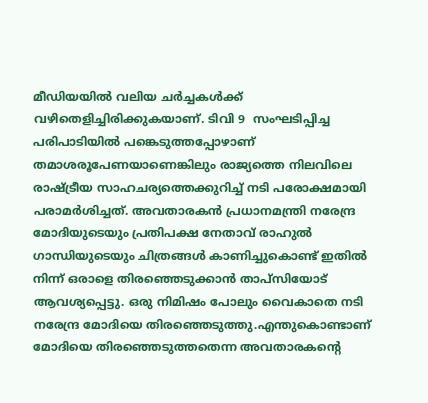മീഡിയയിൽ വലിയ ചർച്ചകൾക്ക് വഴിതെളിച്ചിരിക്കുകയാണ്. ടിവി 9  സംഘടിപ്പിച്ച പരിപാടിയിൽ പങ്കെടുത്തപ്പോഴാണ് തമാശരൂപേണയാണെങ്കിലും രാജ്യത്തെ നിലവിലെ രാഷ്ട്രീയ സാഹചര്യത്തെക്കുറിച്ച് നടി പരോക്ഷമായി പരാമർശിച്ചത്. അവതാരകൻ പ്രധാനമന്ത്രി നരേന്ദ്ര മോദിയുടെയും പ്രതിപക്ഷ നേതാവ് രാഹുൽ ഗാന്ധിയുടെയും ചിത്രങ്ങൾ കാണിച്ചുകൊണ്ട് ഇതിൽ നിന്ന് ഒരാളെ തിരഞ്ഞെടുക്കാൻ താപ്‌സിയോട് ആവശ്യപ്പെട്ടു. ഒരു നിമിഷം പോലും വൈകാതെ നടി നരേന്ദ്ര മോദിയെ തിരഞ്ഞെടുത്തു.എന്തുകൊണ്ടാണ് മോദിയെ തിരഞ്ഞെടുത്തതെന്ന അവതാരകന്റെ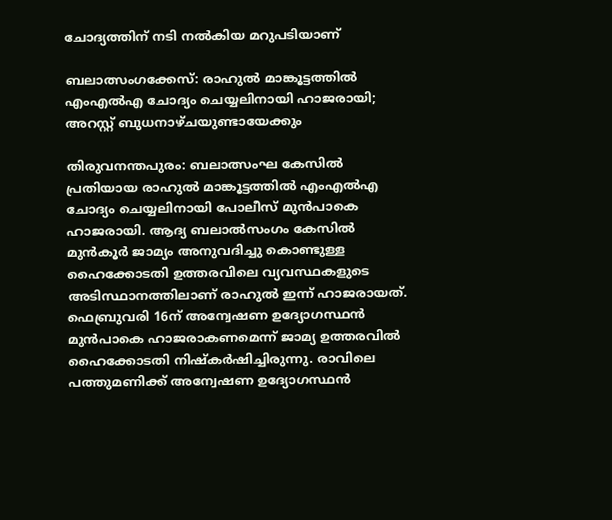ചോദ്യത്തിന് നടി നൽകിയ മറുപടിയാണ്

ബലാത്സംഗക്കേസ്: രാഹുൽ മാങ്കൂട്ടത്തിൽ എംഎൽഎ ചോദ്യം ചെയ്യലിനായി ഹാജരായി; അറസ്റ്റ് ബുധനാഴ്ചയുണ്ടായേക്കും

തിരുവനന്തപുരം: ബലാത്സംഘ കേസിൽ പ്രതിയായ രാഹുൽ മാങ്കൂട്ടത്തിൽ എംഎൽഎ ചോദ്യം ചെയ്യലിനായി പോലീസ് മുൻപാകെ ഹാജരായി. ആദ്യ ബലാൽസംഗം കേസിൽ മുൻകൂർ ജാമ്യം അനുവദിച്ചു കൊണ്ടുള്ള ഹൈക്കോടതി ഉത്തരവിലെ വ്യവസ്ഥകളുടെ അടിസ്ഥാനത്തിലാണ് രാഹുൽ ഇന്ന് ഹാജരായത്. ഫെബ്രുവരി 16ന് അന്വേഷണ ഉദ്യോഗസ്ഥൻ മുൻപാകെ ഹാജരാകണമെന്ന് ജാമ്യ ഉത്തരവിൽ ഹൈക്കോടതി നിഷ്കർഷിച്ചിരുന്നു. രാവിലെ പത്തുമണിക്ക് അന്വേഷണ ഉദ്യോഗസ്ഥൻ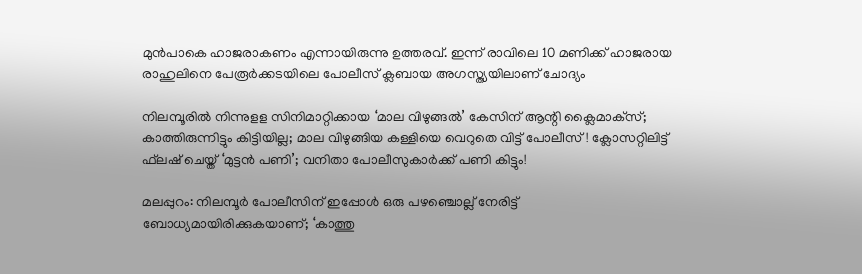മുൻപാകെ ഹാജരാകണം എന്നായിരുന്നു ഉത്തരവ്. ഇന്ന് രാവിലെ 10 മണിക്ക് ഹാജരായ രാഹുലിനെ പേരൂർക്കടയിലെ പോലീസ് ക്ലബായ അഗസ്ത്യയിലാണ് ചോദ്യം

നിലമ്പൂരില്‍ നിന്നുളള സിനിമാറ്റിക്കായ ‘മാല വിഴുങ്ങല്‍’ കേസിന് ആന്റി ക്ലൈമാക്‌സ്; കാത്തിരുന്നിട്ടും കിട്ടിയില്ല; മാല വിഴുങ്ങിയ കള്ളിയെ വെറുതെ വിട്ട് പോലീസ്! ക്ലോസറ്റിലിട്ട് ഫ്‌ലഷ് ചെയ്ത് ‘മുട്ടന്‍ പണി’; വനിതാ പോലീസുകാര്‍ക്ക് പണി കിട്ടും!

മലപ്പുറം: നിലമ്പൂര്‍ പോലീസിന് ഇപ്പോള്‍ ഒരു പഴഞ്ചൊല്ല് നേരിട്ട് ബോധ്യമായിരിക്കുകയാണ്; ‘കാത്തു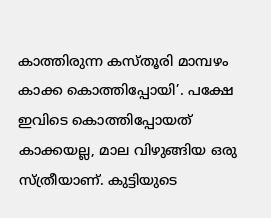കാത്തിരുന്ന കസ്തൂരി മാമ്പഴം കാക്ക കൊത്തിപ്പോയി’. പക്ഷേ ഇവിടെ കൊത്തിപ്പോയത് കാക്കയല്ല, മാല വിഴുങ്ങിയ ഒരു സ്ത്രീയാണ്. കുട്ടിയുടെ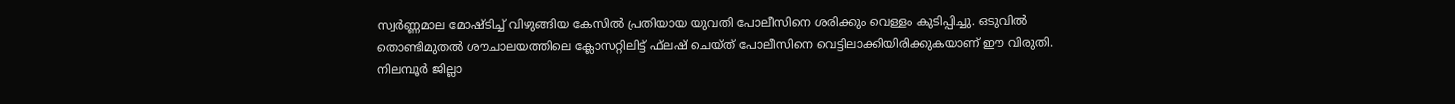സ്വര്‍ണ്ണമാല മോഷ്ടിച്ച് വിഴുങ്ങിയ കേസില്‍ പ്രതിയായ യുവതി പോലീസിനെ ശരിക്കും വെള്ളം കുടിപ്പിച്ചു. ഒടുവില്‍ തൊണ്ടിമുതല്‍ ശൗചാലയത്തിലെ ക്ലോസറ്റിലിട്ട് ഫ്‌ലഷ് ചെയ്ത് പോലീസിനെ വെട്ടിലാക്കിയിരിക്കുകയാണ് ഈ വിരുതി. നിലമ്പൂര്‍ ജില്ലാ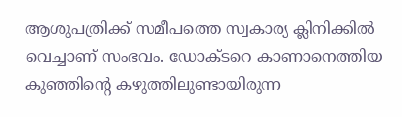ആശുപത്രിക്ക് സമീപത്തെ സ്വകാര്യ ക്ലിനിക്കില്‍ വെച്ചാണ് സംഭവം. ഡോക്ടറെ കാണാനെത്തിയ കുഞ്ഞിന്റെ കഴുത്തിലുണ്ടായിരുന്ന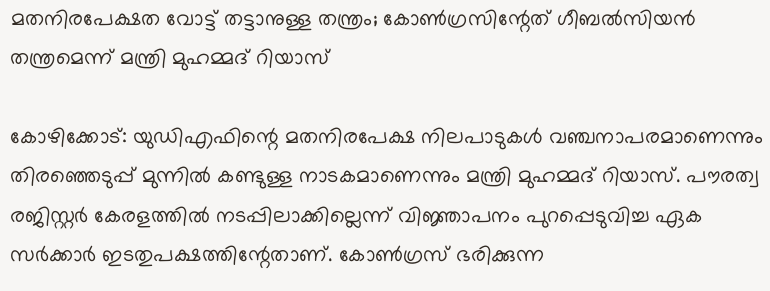മതനിരപേക്ഷത വോട്ട് തട്ടാനുള്ള തന്ത്രം; കോൺഗ്രസിന്റേത് ഗീബൽസിയൻ തന്ത്രമെന്ന് മന്ത്രി മുഹമ്മദ് റിയാസ്

കോഴിക്കോട്: യുഡിഎഫിന്റെ മതനിരപേക്ഷ നിലപാടുകൾ വഞ്ചനാപരമാണെന്നും തിരഞ്ഞെടുപ്പ് മുന്നിൽ കണ്ടുള്ള നാടകമാണെന്നും മന്ത്രി മുഹമ്മദ് റിയാസ്. പൗരത്വ രജിസ്റ്റർ കേരളത്തിൽ നടപ്പിലാക്കില്ലെന്ന് വിജ്ഞാപനം പുറപ്പെടുവിച്ച ഏക സർക്കാർ ഇടതുപക്ഷത്തിന്റേതാണ്. കോൺഗ്രസ് ഭരിക്കുന്ന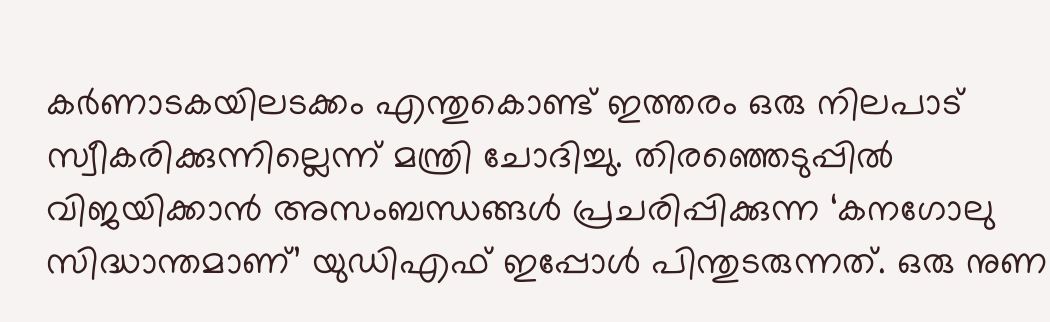കർണാടകയിലടക്കം എന്തുകൊണ്ട് ഇത്തരം ഒരു നിലപാട് സ്വീകരിക്കുന്നില്ലെന്ന് മന്ത്രി ചോദിച്ചു. തിരഞ്ഞെടുപ്പിൽ വിജയിക്കാൻ അസംബന്ധങ്ങൾ പ്രചരിപ്പിക്കുന്ന ‘കനഗോലു സിദ്ധാന്തമാണ്’ യുഡിഎഫ് ഇപ്പോൾ പിന്തുടരുന്നത്. ഒരു നുണ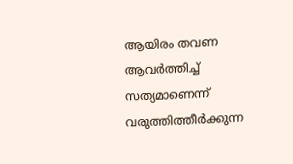ആയിരം തവണ ആവർത്തിച്ച് സത്യമാണെന്ന് വരുത്തിത്തീർക്കുന്ന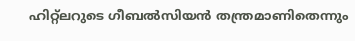ഹിറ്റ്‌ലറുടെ ഗീബൽസിയൻ തന്ത്രമാണിതെന്നും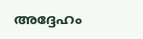അദ്ദേഹം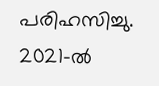പരിഹസിച്ചു. 2021-ൽ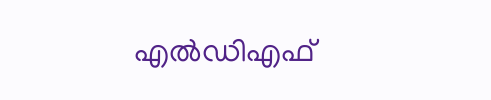എൽഡിഎഫ്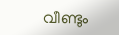വീണ്ടും